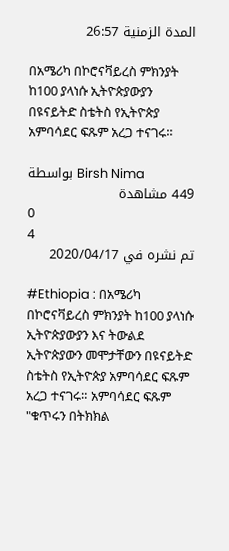المدة الزمنية 26:57

በአሜሪካ በኮሮናቫይረስ ምክንያት ከ100 ያላነሱ ኢትዮጵያውያን በዩናይትድ ስቴትስ የኢትዮጵያ አምባሳደር ፍጹም አረጋ ተናገሩ።

بواسطة Birsh Nima
449 مشاهدة
0
4
تم نشره في 2020/04/17

#Ethiopia : በአሜሪካ በኮሮናቫይረስ ምክንያት ከ100 ያላነሱ ኢትዮጵያውያን እና ትውልደ ኢትዮጵያውን መሞታቸውን በዩናይትድ ስቴትስ የኢትዮጵያ አምባሳደር ፍጹም አረጋ ተናገሩ። አምባሳደር ፍጹም "ቁጥሩን በትክክል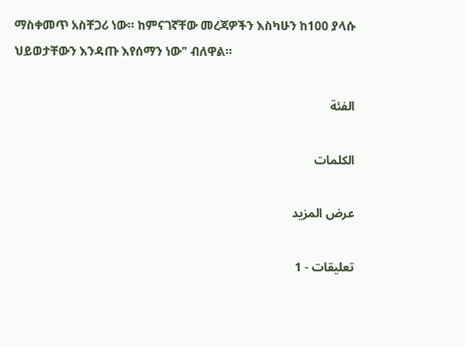ማስቀመጥ አስቸጋሪ ነው። ከምናገኛቸው መረጃዎችን እስካሁን ከ100 ያላሱ ህይወታቸውን እንዳጡ እየሰማን ነው" ብለዋል።

الفئة

الكلمات

عرض المزيد

تعليقات - 1